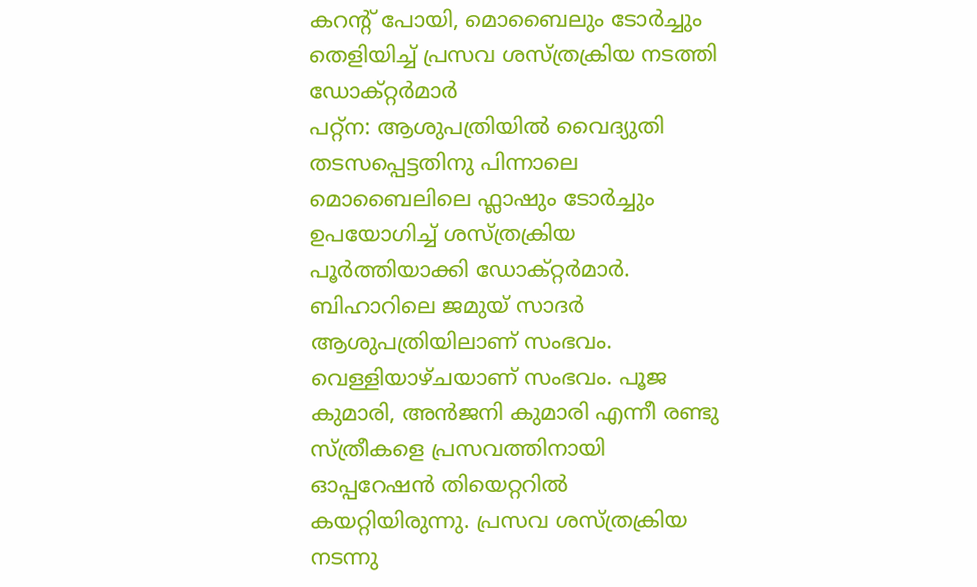കറന്റ് പോയി, മൊബൈലും ടോർച്ചും തെളിയിച്ച് പ്രസവ ശസ്ത്രക്രിയ നടത്തി ഡോക്റ്റർമാർ
പറ്റ്ന: ആശുപത്രിയിൽ വൈദ്യുതി തടസപ്പെട്ടതിനു പിന്നാലെ മൊബൈലിലെ ഫ്ലാഷും ടോർച്ചും ഉപയോഗിച്ച് ശസ്ത്രക്രിയ പൂർത്തിയാക്കി ഡോക്റ്റർമാർ. ബിഹാറിലെ ജമുയ് സാദർ ആശുപത്രിയിലാണ് സംഭവം. വെള്ളിയാഴ്ചയാണ് സംഭവം. പൂജ കുമാരി, അൻജനി കുമാരി എന്നീ രണ്ടു സ്ത്രീകളെ പ്രസവത്തിനായി ഓപ്പറേഷൻ തിയെറ്ററിൽ കയറ്റിയിരുന്നു. പ്രസവ ശസ്ത്രക്രിയ നടന്നു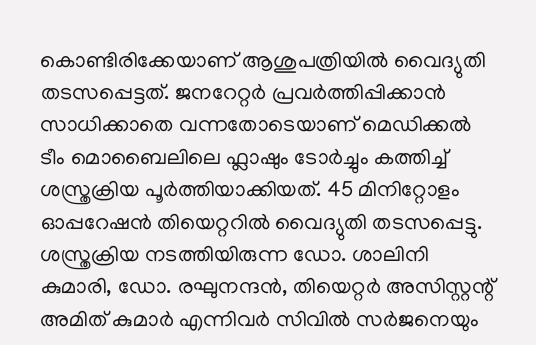കൊണ്ടിരിക്കേയാണ് ആശുപത്രിയിൽ വൈദ്യുതി തടസപ്പെട്ടത്. ജനറേറ്റർ പ്രവർത്തിപ്പിക്കാൻ സാധിക്കാതെ വന്നതോടെയാണ് മെഡിക്കൽ ടീം മൊബൈലിലെ ഫ്ലാഷും ടോർച്ചും കത്തിച്ച് ശസ്ത്രക്രിയ പൂർത്തിയാക്കിയത്. 45 മിനിറ്റോളം ഓപ്പറേഷൻ തിയെറ്ററിൽ വൈദ്യുതി തടസപ്പെട്ടു.
ശസ്ത്രക്രിയ നടത്തിയിരുന്ന ഡോ. ശാലിനി കുമാരി, ഡോ. രഘുനന്ദൻ, തിയെറ്റർ അസിസ്റ്റന്റ് അമിത് കുമാർ എന്നിവർ സിവിൽ സർജനെയും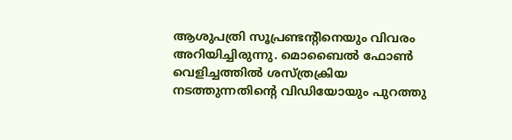ആശുപത്രി സൂപ്രണ്ടന്റിനെയും വിവരം അറിയിച്ചിരുന്നു. മൊബൈൽ ഫോൺ വെളിച്ചത്തിൽ ശസ്ത്രക്രിയ നടത്തുന്നതിന്റെ വിഡിയോയും പുറത്തു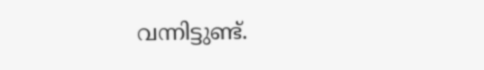വന്നിട്ടുണ്ട്.